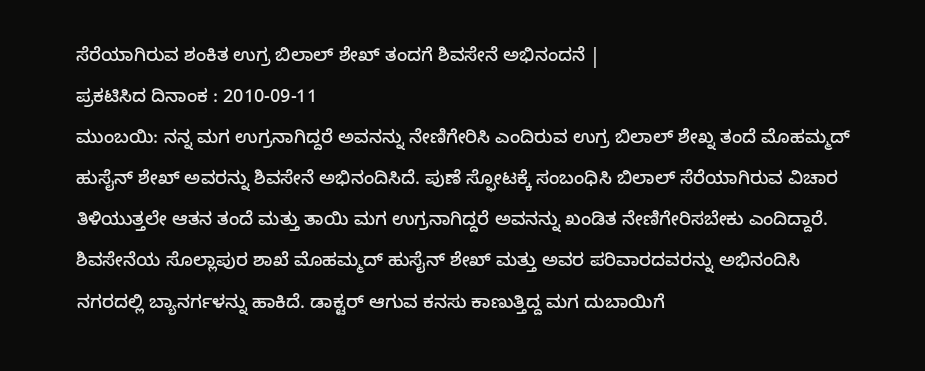ಸೆರೆಯಾಗಿರುವ ಶಂಕಿತ ಉಗ್ರ ಬಿಲಾಲ್ ಶೇಖ್ ತಂದಗೆ ಶಿವಸೇನೆ ಅಭಿನಂದನೆ |
ಪ್ರಕಟಿಸಿದ ದಿನಾಂಕ : 2010-09-11
ಮುಂಬಯಿ: ನನ್ನ ಮಗ ಉಗ್ರನಾಗಿದ್ದರೆ ಅವನನ್ನು ನೇಣಿಗೇರಿಸಿ ಎಂದಿರುವ ಉಗ್ರ ಬಿಲಾಲ್ ಶೇಖ್ನ ತಂದೆ ಮೊಹಮ್ಮದ್ ಹುಸೈನ್ ಶೇಖ್ ಅವರನ್ನು ಶಿವಸೇನೆ ಅಭಿನಂದಿಸಿದೆ. ಪುಣೆ ಸ್ಫೋಟಕ್ಕೆ ಸಂಬಂಧಿಸಿ ಬಿಲಾಲ್ ಸೆರೆಯಾಗಿರುವ ವಿಚಾರ ತಿಳಿಯುತ್ತಲೇ ಆತನ ತಂದೆ ಮತ್ತು ತಾಯಿ ಮಗ ಉಗ್ರನಾಗಿದ್ದರೆ ಅವನನ್ನು ಖಂಡಿತ ನೇಣಿಗೇರಿಸಬೇಕು ಎಂದಿದ್ದಾರೆ.
ಶಿವಸೇನೆಯ ಸೊಲ್ಲಾಪುರ ಶಾಖೆ ಮೊಹಮ್ಮದ್ ಹುಸೈನ್ ಶೇಖ್ ಮತ್ತು ಅವರ ಪರಿವಾರದವರನ್ನು ಅಭಿನಂದಿಸಿ ನಗರದಲ್ಲಿ ಬ್ಯಾನರ್ಗಳನ್ನು ಹಾಕಿದೆ. ಡಾಕ್ಟರ್ ಆಗುವ ಕನಸು ಕಾಣುತ್ತಿದ್ದ ಮಗ ದುಬಾಯಿಗೆ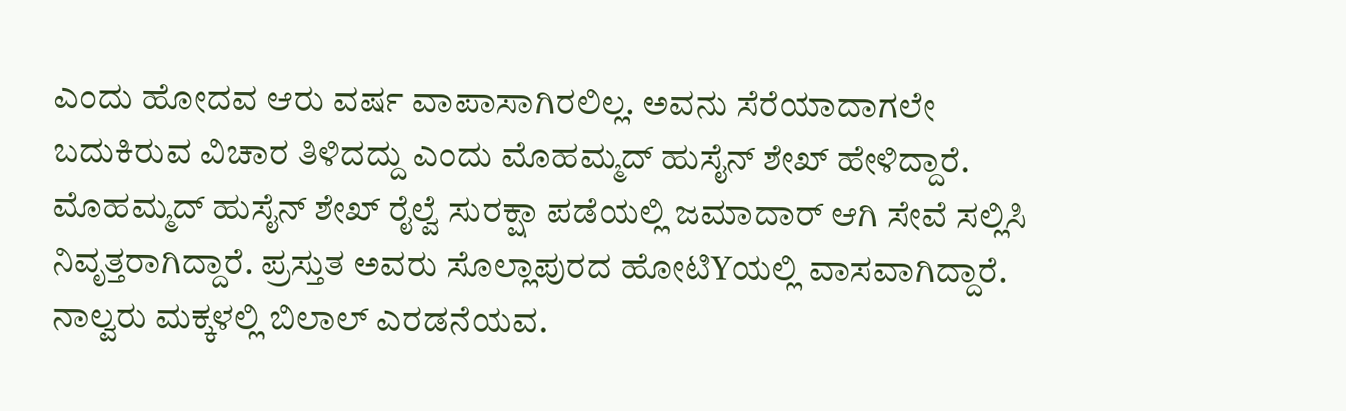ಎಂದು ಹೋದವ ಆರು ವರ್ಷ ವಾಪಾಸಾಗಿರಲಿಲ್ಲ. ಅವನು ಸೆರೆಯಾದಾಗಲೇ ಬದುಕಿರುವ ವಿಚಾರ ತಿಳಿದದ್ದು ಎಂದು ಮೊಹಮ್ಮದ್ ಹುಸೈನ್ ಶೇಖ್ ಹೇಳಿದ್ದಾರೆ. ಮೊಹಮ್ಮದ್ ಹುಸೈನ್ ಶೇಖ್ ರೈಲ್ವೆ ಸುರಕ್ಷಾ ಪಡೆಯಲ್ಲಿ ಜಮಾದಾರ್ ಆಗಿ ಸೇವೆ ಸಲ್ಲಿಸಿ ನಿವೃತ್ತರಾಗಿದ್ದಾರೆ. ಪ್ರಸ್ತುತ ಅವರು ಸೊಲ್ಲಾಪುರದ ಹೋಟಿYಯಲ್ಲಿ ವಾಸವಾಗಿದ್ದಾರೆ. ನಾಲ್ವರು ಮಕ್ಕಳಲ್ಲಿ ಬಿಲಾಲ್ ಎರಡನೆಯವ.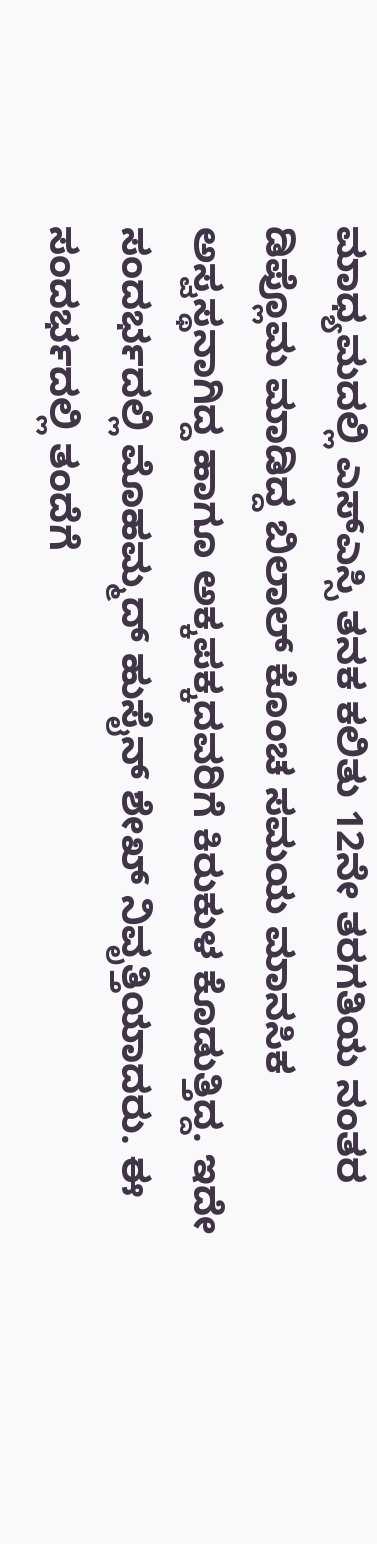ಮಾಧ್ಯಮದಲ್ಲಿ ಎಸ್ಎಸ್ಸಿ ತನಕ ಕಲಿತು 12ನೇ ತರಗತಿಯ ನಂತರ ಡಿಪ್ಲೊಮ ಮಾಡಿದ್ದ ಬಿಲಾಲ್ ಕೊಂಚ ಸಮಯ ಮಾನಸಿಕ ಅಸ್ವಸ್ಥನಾಗಿದ್ದ ಹಾಗೂ ಅಕ್ಕಪಕ್ಕದವರಿಗೆ ಕಿರುಕುಳ ಕೊಡುತ್ತಿದ್ದ. ಇದೇ ಸಂದರ್ಭದಲ್ಲಿ ಮೊಹಮ್ಮದ್ ಹುಸೈನ್ ಶೇಖ್ ನಿವೃತ್ತಿಯಾದರು. ಈ ಸಂದರ್ಭದಲ್ಲಿ ತಂದೆಗೆ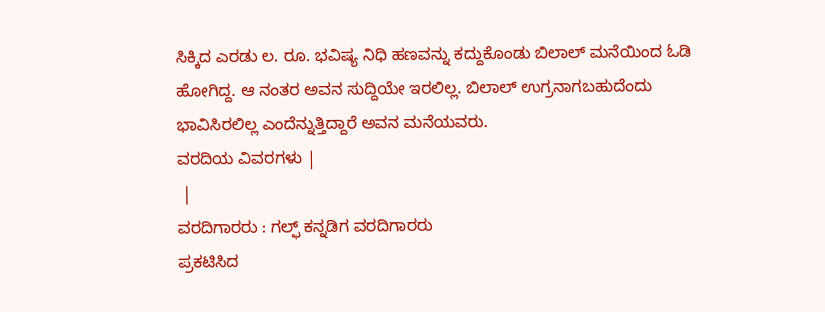ಸಿಕ್ಕಿದ ಎರಡು ಲ. ರೂ. ಭವಿಷ್ಯ ನಿಧಿ ಹಣವನ್ನು ಕದ್ದುಕೊಂಡು ಬಿಲಾಲ್ ಮನೆಯಿಂದ ಓಡಿ ಹೋಗಿದ್ದ. ಆ ನಂತರ ಅವನ ಸುದ್ದಿಯೇ ಇರಲಿಲ್ಲ. ಬಿಲಾಲ್ ಉಗ್ರನಾಗಬಹುದೆಂದು ಭಾವಿಸಿರಲಿಲ್ಲ ಎಂದೆನ್ನುತ್ತಿದ್ದಾರೆ ಅವನ ಮನೆಯವರು.
ವರದಿಯ ವಿವರಗಳು |
 |
ವರದಿಗಾರರು : ಗಲ್ಫ್ ಕನ್ನಡಿಗ ವರದಿಗಾರರು
ಪ್ರಕಟಿಸಿದ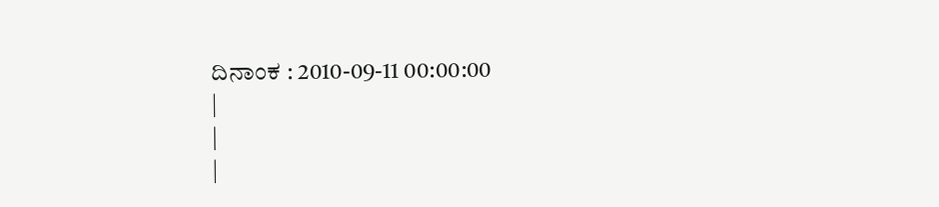ದಿನಾಂಕ : 2010-09-11 00:00:00
|
|
|